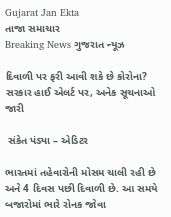Gujarat Jan Ekta
તાજા સમાચાર
Breaking News ગુજરાત ન્યૂઝ

દિવાળી પર ફરી આવી શકે છે કોરોના? સરકાર હાઈ એલર્ટ પર, અનેક સૂચનાઓ જારી

 સંકેત પંડ્યા – એડિટર

ભારતમાં તહેવારોની મોસમ ચાલી રહી છે અને 4 દિવસ પછી દિવાળી છે. આ સમયે બજારોમાં ભારે રોનક જોવા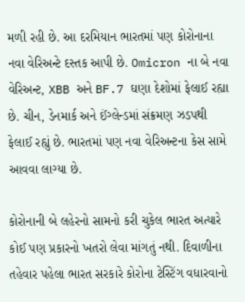મળી રહી છે. આ દરમિયાન ભારતમાં પણ કોરોનાના નવા વેરિઅન્ટે દસ્તક આપી છે. Omicron ના બે નવા વેરિઅન્ટ, XBB અને BF.7 ઘણા દેશોમાં ફેલાઈ રહ્યા છે. ચીન, ડેનમાર્ક અને ઈંગ્લેન્ડમાં સંક્રમણ ઝડપથી ફેલાઈ રહ્યું છે. ભારતમાં પણ નવા વેરિઅન્ટના કેસ સામે આવવા લાગ્યા છે.

કોરોનાની બે લહેરનો સામનો કરી ચુકેલ ભારત અત્યારે કોઈ પણ પ્રકારનો ખતરો લેવા માંગતું નથી. દિવાળીના તહેવાર પહેલા ભારત સરકારે કોરોના ટેસ્ટિંગ વધારવાનો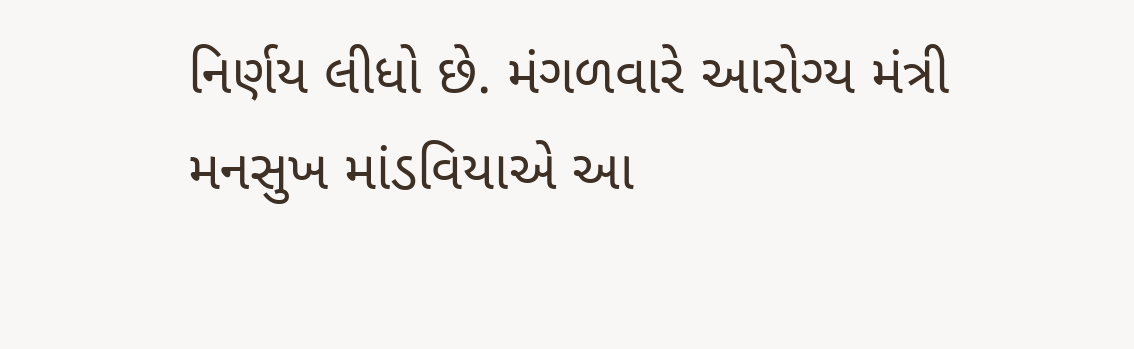નિર્ણય લીધો છે. મંગળવારે આરોગ્ય મંત્રી મનસુખ માંડવિયાએ આ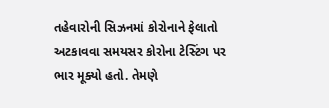તહેવારોની સિઝનમાં કોરોનાને ફેલાતો અટકાવવા સમયસર કોરોના ટેસ્ટિંગ પર ભાર મૂક્યો હતો. તેમણે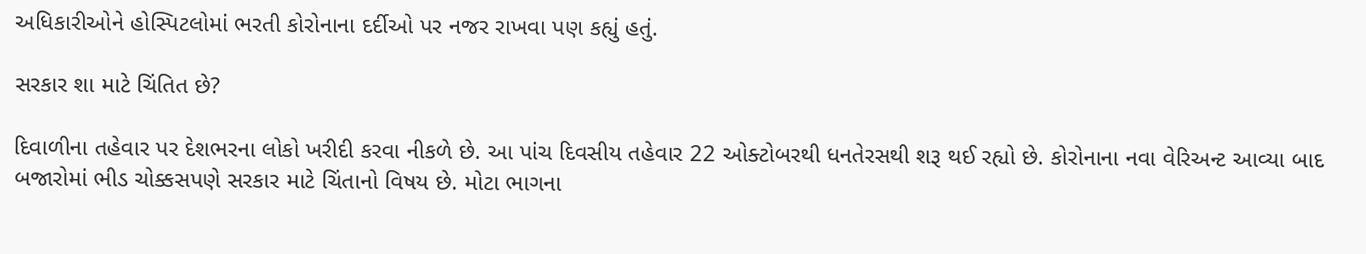અધિકારીઓને હોસ્પિટલોમાં ભરતી કોરોનાના દર્દીઓ પર નજર રાખવા પણ કહ્યું હતું.

સરકાર શા માટે ચિંતિત છે?

દિવાળીના તહેવાર પર દેશભરના લોકો ખરીદી કરવા નીકળે છે. આ પાંચ દિવસીય તહેવાર 22 ઓક્ટોબરથી ધનતેરસથી શરૂ થઈ રહ્યો છે. કોરોનાના નવા વેરિઅન્ટ આવ્યા બાદ બજારોમાં ભીડ ચોક્કસપણે સરકાર માટે ચિંતાનો વિષય છે. મોટા ભાગના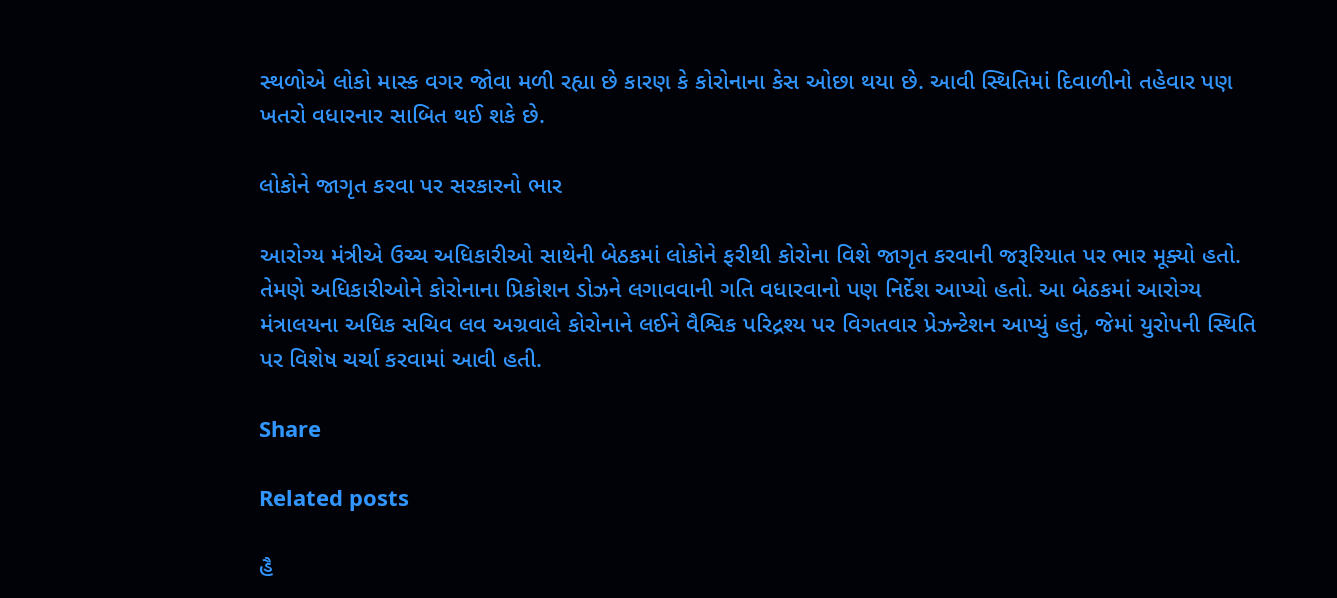સ્થળોએ લોકો માસ્ક વગર જોવા મળી રહ્યા છે કારણ કે કોરોનાના કેસ ઓછા થયા છે. આવી સ્થિતિમાં દિવાળીનો તહેવાર પણ ખતરો વધારનાર સાબિત થઈ શકે છે.

લોકોને જાગૃત કરવા પર સરકારનો ભાર

આરોગ્ય મંત્રીએ ઉચ્ચ અધિકારીઓ સાથેની બેઠકમાં લોકોને ફરીથી કોરોના વિશે જાગૃત કરવાની જરૂરિયાત પર ભાર મૂક્યો હતો. તેમણે અધિકારીઓને કોરોનાના પ્રિકોશન ડોઝને લગાવવાની ગતિ વધારવાનો પણ નિર્દેશ આપ્યો હતો. આ બેઠકમાં આરોગ્ય મંત્રાલયના અધિક સચિવ લવ અગ્રવાલે કોરોનાને લઈને વૈશ્વિક પરિદ્રશ્ય પર વિગતવાર પ્રેઝન્ટેશન આપ્યું હતું, જેમાં યુરોપની સ્થિતિ પર વિશેષ ચર્ચા કરવામાં આવી હતી.

Share

Related posts

હૈ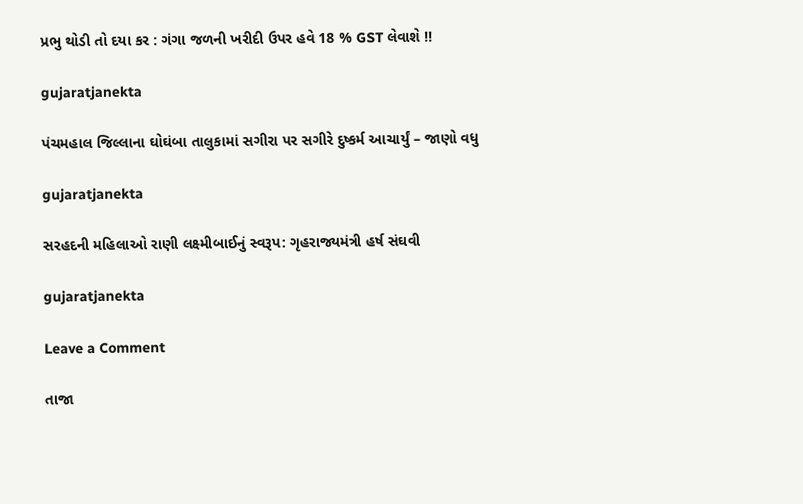પ્રભુ થોડી તો દયા કર : ગંગા જળની ખરીદી ઉપર હવે 18 % GST લેવાશે !!

gujaratjanekta

પંચમહાલ જિલ્લાના ઘોઘંબા તાલુકામાં સગીરા પર સગીરે દુષ્કર્મ આચાર્યું – જાણો વધુ

gujaratjanekta

સરહદની મહિલાઓ રાણી લક્ષ્મીબાઈનું સ્વરૂપ: ગૃહરાજ્યમંત્રી હર્ષ સંઘવી

gujaratjanekta

Leave a Comment

તાજા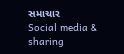સમાચાર
Social media & sharing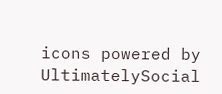icons powered by UltimatelySocial